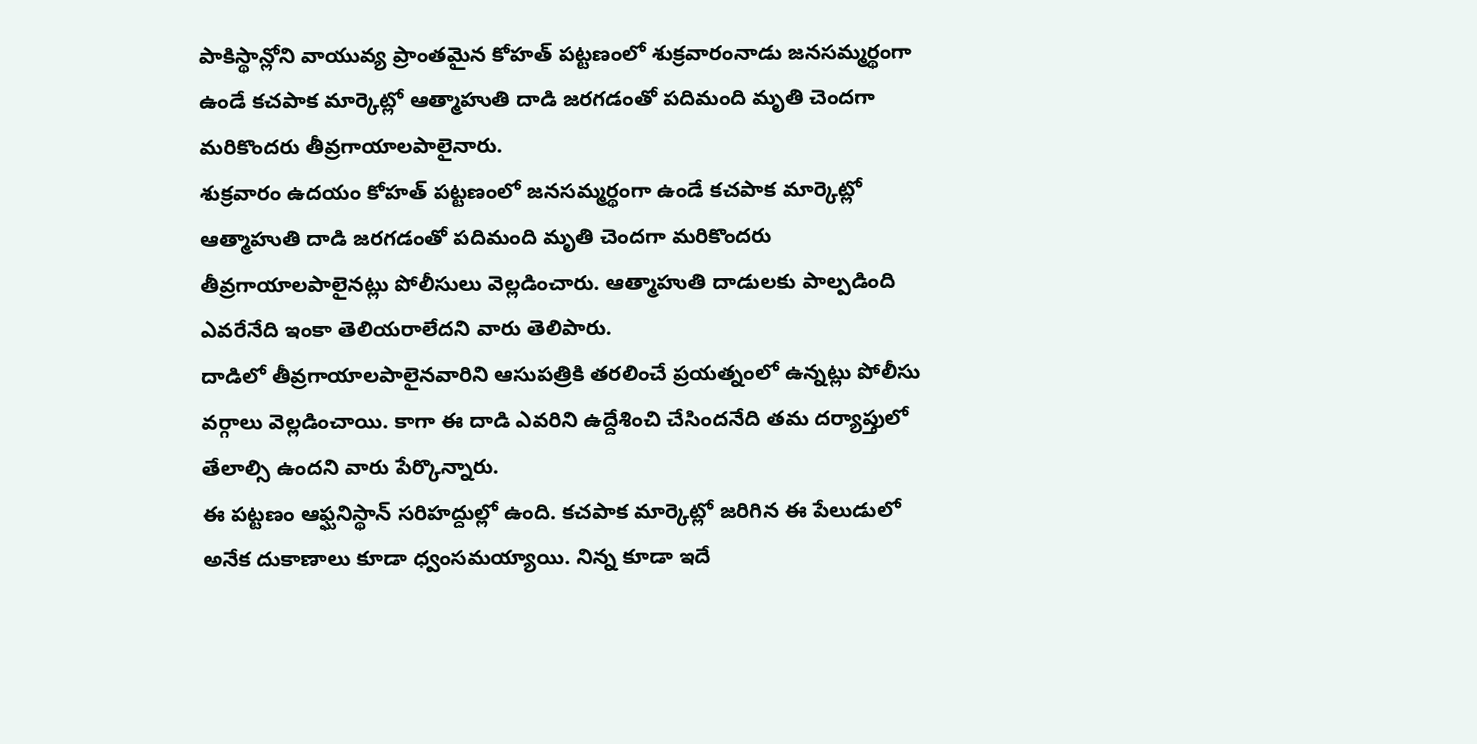పాకిస్థాన్లోని వాయువ్య ప్రాంతమైన కోహత్ పట్టణంలో శుక్రవారంనాడు జనసమ్మర్థంగా ఉండే కచపాక మార్కెట్లో ఆత్మాహుతి దాడి జరగడంతో పదిమంది మృతి చెందగా మరికొందరు తీవ్రగాయాలపాలైనారు.
శుక్రవారం ఉదయం కోహత్ పట్టణంలో జనసమ్మర్థంగా ఉండే కచపాక మార్కెట్లో ఆత్మాహుతి దాడి జరగడంతో పదిమంది మృతి చెందగా మరికొందరు తీవ్రగాయాలపాలైనట్లు పోలీసులు వెల్లడించారు. ఆత్మాహుతి దాడులకు పాల్పడింది ఎవరేనేది ఇంకా తెలియరాలేదని వారు తెలిపారు.
దాడిలో తీవ్రగాయాలపాలైనవారిని ఆసుపత్రికి తరలించే ప్రయత్నంలో ఉన్నట్లు పోలీసు వర్గాలు వెల్లడించాయి. కాగా ఈ దాడి ఎవరిని ఉద్దేశించి చేసిందనేది తమ దర్యాప్తులో తేలాల్సి ఉందని వారు పేర్కొన్నారు.
ఈ పట్టణం ఆఫ్ఘనిస్థాన్ సరిహద్దుల్లో ఉంది. కచపాక మార్కెట్లో జరిగిన ఈ పేలుడులో అనేక దుకాణాలు కూడా ధ్వంసమయ్యాయి. నిన్న కూడా ఇదే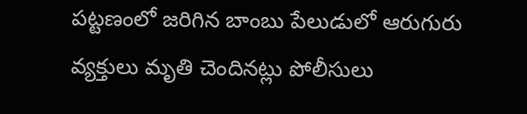పట్టణంలో జరిగిన బాంబు పేలుడులో ఆరుగురు వ్యక్తులు మృతి చెందినట్లు పోలీసులు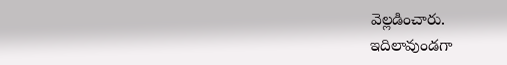వెల్లడించారు.
ఇదిలావుండగా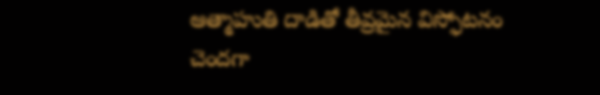ఆత్మాహుతి దాడితో తీవ్రమైన విస్ఫోటనం చెందగా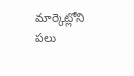మార్కెట్లోని పలు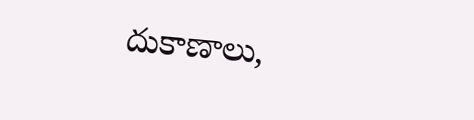దుకాణాలు,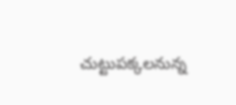చుట్టుపక్కలనున్న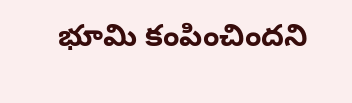భూమి కంపించిందని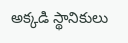అక్కడి స్థానికులు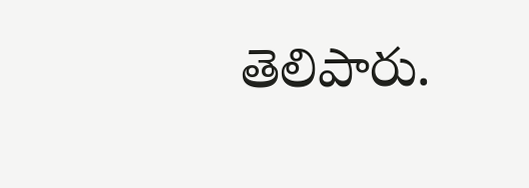తెలిపారు.